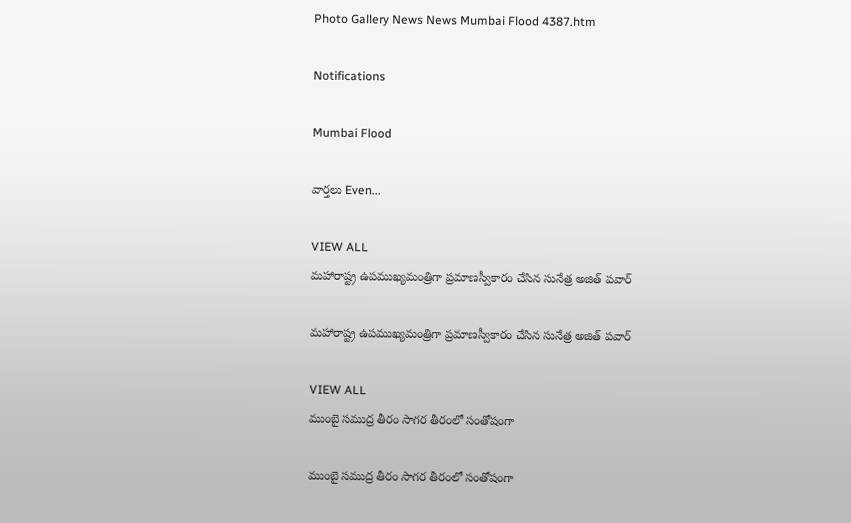Photo Gallery News News Mumbai Flood 4387.htm

Notifications

Mumbai Flood

వార్తలు Even...

VIEW ALL
మహారాష్ట్ర ఉపముఖ్యమంత్రిగా ప్రమాణస్వీకారం చేసిన సునేత్ర అజిత్ పవార్

మహారాష్ట్ర ఉపముఖ్యమంత్రిగా ప్రమాణస్వీకారం చేసిన సునేత్ర అజిత్ పవార్

VIEW ALL
ముంబై సముద్ర తీరం సాగర తీరంలో సంతోషంగా

ముంబై సముద్ర తీరం సాగర తీరంలో సంతోషంగా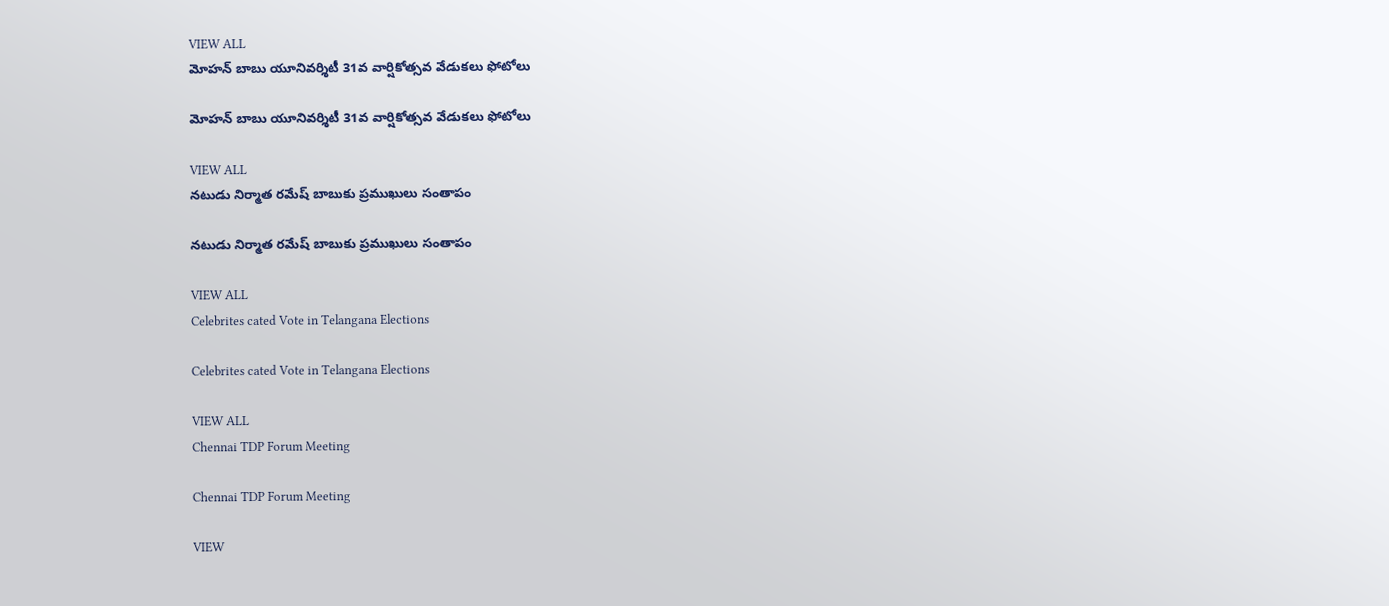VIEW ALL
మోహన్ బాబు యూనివర్శిటీ 31వ వార్షికోత్సవ వేడుకలు ఫోటోలు

మోహన్ బాబు యూనివర్శిటీ 31వ వార్షికోత్సవ వేడుకలు ఫోటోలు

VIEW ALL
నటుడు నిర్మాత రమేష్ బాబుకు ప్రముఖులు సంతాపం

నటుడు నిర్మాత రమేష్ బాబుకు ప్రముఖులు సంతాపం

VIEW ALL
Celebrites cated Vote in Telangana Elections

Celebrites cated Vote in Telangana Elections

VIEW ALL
Chennai TDP Forum Meeting

Chennai TDP Forum Meeting

VIEW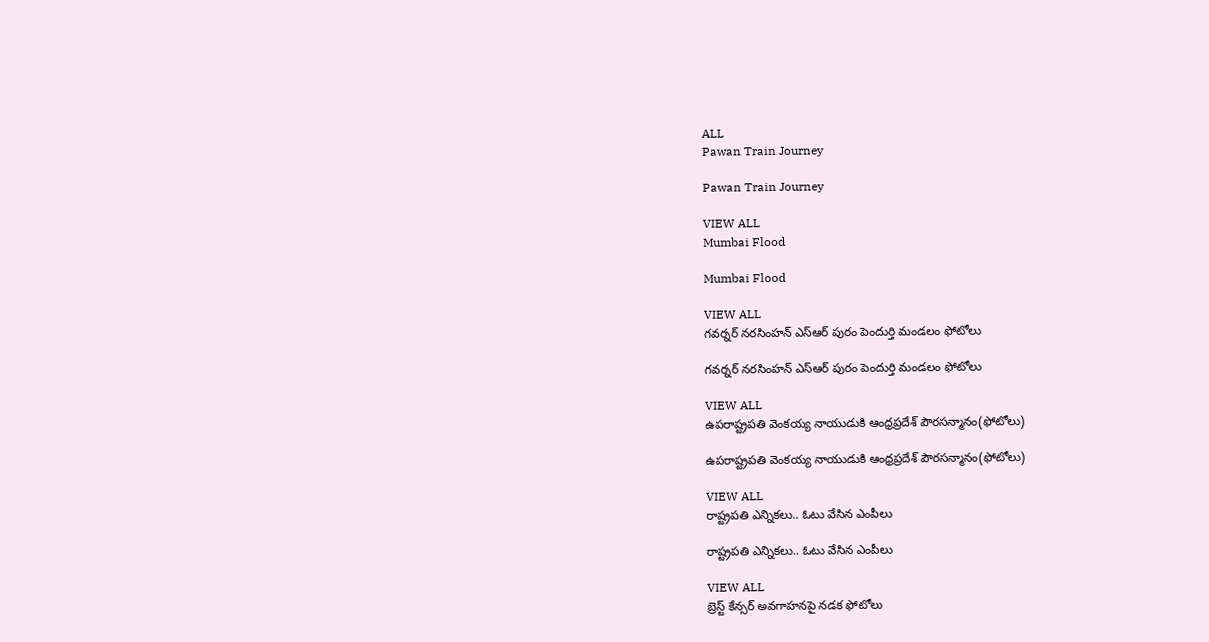ALL
Pawan Train Journey

Pawan Train Journey

VIEW ALL
Mumbai Flood

Mumbai Flood

VIEW ALL
గవర్నర్ నరసింహన్ ఎస్ఆర్ పురం పెందుర్తి మండలం ఫోటోలు

గవర్నర్ నరసింహన్ ఎస్ఆర్ పురం పెందుర్తి మండలం ఫోటోలు

VIEW ALL
ఉపరాష్ట్రపతి వెంకయ్య నాయుడుకి ఆంధ్రప్రదేశ్ పౌరసన్మానం(ఫోటోలు)

ఉపరాష్ట్రపతి వెంకయ్య నాయుడుకి ఆంధ్రప్రదేశ్ పౌరసన్మానం(ఫోటోలు)

VIEW ALL
రాష్ట్రపతి ఎన్నికలు.. ఓటు వేసిన ఎంపీలు

రాష్ట్రపతి ఎన్నికలు.. ఓటు వేసిన ఎంపీలు

VIEW ALL
బ్రెస్ట్ కేన్సర్ అవగాహనపై నడక ఫోటోలు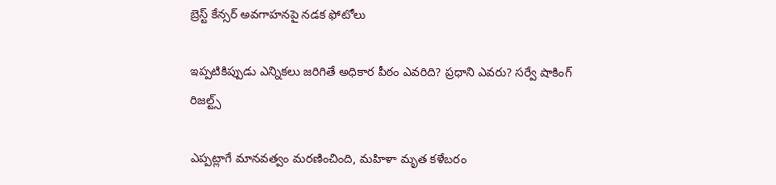బ్రెస్ట్ కేన్సర్ అవగాహనపై నడక ఫోటోలు

ఇప్పటికిప్పుడు ఎన్నికలు జరిగితే అధికార పీఠం ఎవరిది? ప్రధాని ఎవరు? సర్వే షాకింగ్ రిజల్ట్స్

ఎప్పట్లాగే మానవత్వం మరణించింది, మహిళా మృత కళేబరం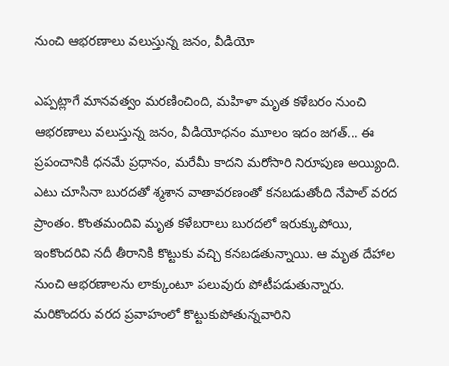నుంచి ఆభరణాలు వలుస్తున్న జనం, వీడియో

ఎప్పట్లాగే మానవత్వం మరణించింది, మహిళా మృత కళేబరం నుంచి ఆభరణాలు వలుస్తున్న జనం, వీడియోధనం మూలం ఇదం జగత్... ఈ ప్రపంచానికి ధనమే ప్రధానం, మరేమీ కాదని మరోసారి నిరూపుణ అయ్యింది. ఎటు చూసినా బురదతో శ్మశాన వాతావరణంతో కనబడుతోంది నేపాల్ వరద ప్రాంతం. కొంతమందివి మృత కళేబరాలు బురదలో ఇరుక్కుపోయి, ఇంకొందరివి నదీ తీరానికి కొట్టుకు వచ్చి కనబడతున్నాయి. ఆ మృత దేహాల నుంచి ఆభరణాలను లాక్కుంటూ పలువురు పోటీపడుతున్నారు. మరికొందరు వరద ప్రవాహంలో కొట్టుకుపోతున్నవారిని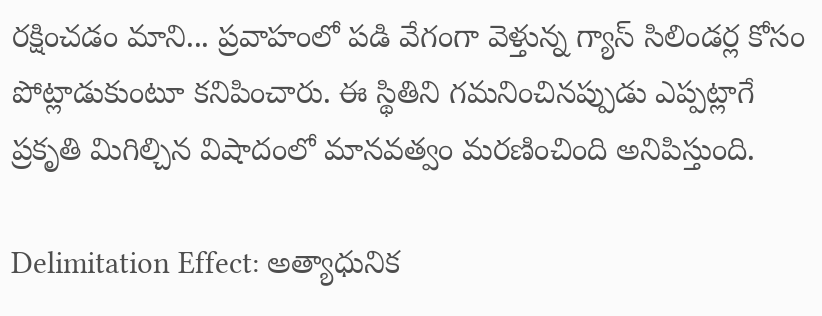రక్షించడం మాని... ప్రవాహంలో పడి వేగంగా వెళ్తున్న గ్యాస్ సిలిండర్ల కోసం పోట్లాడుకుంటూ కనిపించారు. ఈ స్థితిని గమనించినప్పుడు ఎప్పట్లాగే ప్రకృతి మిగిల్చిన విషాదంలో మానవత్వం మరణించింది అనిపిస్తుంది.

Delimitation Effect: అత్యాధునిక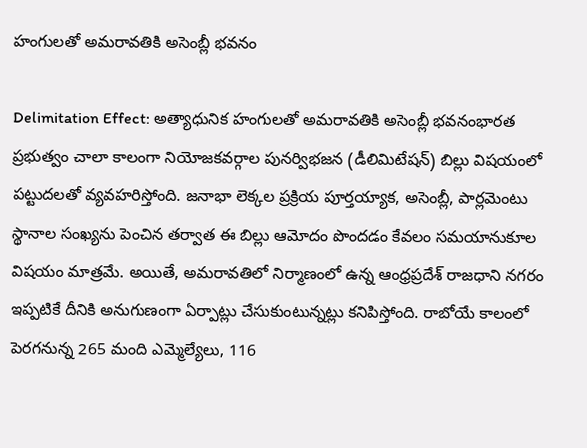హంగులతో అమరావతికి అసెంబ్లీ భవనం

Delimitation Effect: అత్యాధునిక హంగులతో అమరావతికి అసెంబ్లీ భవనంభారత ప్రభుత్వం చాలా కాలంగా నియోజకవర్గాల పునర్విభజన (డీలిమిటేషన్) బిల్లు విషయంలో పట్టుదలతో వ్యవహరిస్తోంది. జనాభా లెక్కల ప్రక్రియ పూర్తయ్యాక, అసెంబ్లీ, పార్లమెంటు స్థానాల సంఖ్యను పెంచిన తర్వాత ఈ బిల్లు ఆమోదం పొందడం కేవలం సమయానుకూల విషయం మాత్రమే. అయితే, అమరావతిలో నిర్మాణంలో ఉన్న ఆంధ్రప్రదేశ్ రాజధాని నగరం ఇప్పటికే దీనికి అనుగుణంగా ఏర్పాట్లు చేసుకుంటున్నట్లు కనిపిస్తోంది. రాబోయే కాలంలో పెరగనున్న 265 మంది ఎమ్మెల్యేలు, 116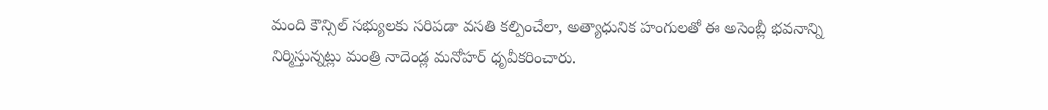మంది కౌన్సిల్ సభ్యులకు సరిపడా వసతి కల్పించేలా, అత్యాధునిక హంగులతో ఈ అసెంబ్లీ భవనాన్ని నిర్మిస్తున్నట్లు మంత్రి నాదెండ్ల మనోహర్ ధృవీకరించారు.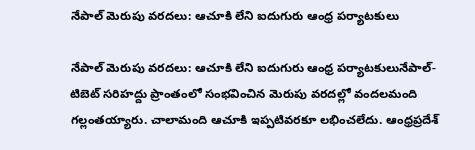నేపాల్ మెరుపు వరదలు: ఆచూకి లేని ఐదుగురు ఆంధ్ర పర్యాటకులు

నేపాల్ మెరుపు వరదలు: ఆచూకి లేని ఐదుగురు ఆంధ్ర పర్యాటకులునేపాల్-టిబెట్ సరిహద్దు ప్రాంతంలో సంభవించిన మెరుపు వరదల్లో వందలమంది గల్లంతయ్యారు. చాలామంది ఆచూకి ఇప్పటివరకూ లభించలేదు. ఆంధ్రప్రదేశ్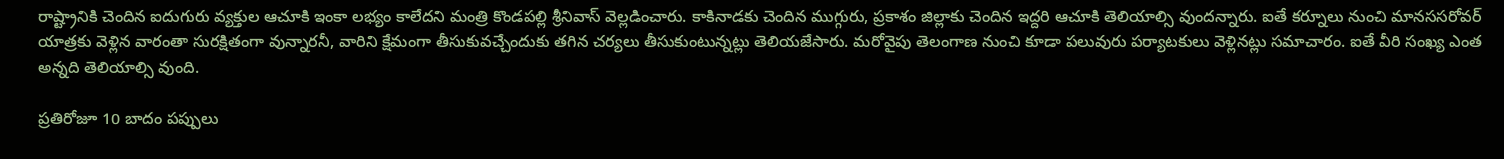రాష్ట్రానికి చెందిన ఐదుగురు వ్యక్తుల ఆచూకి ఇంకా లభ్యం కాలేదని మంత్రి కొండపల్లి శ్రీనివాస్ వెల్లడించారు. కాకినాడకు చెందిన ముగ్గురు, ప్రకాశం జిల్లాకు చెందిన ఇద్దరి ఆచూకి తెలియాల్సి వుందన్నారు. ఐతే కర్నూలు నుంచి మానససరోవర్ యాత్రకు వెళ్లిన వారంతా సురక్షితంగా వున్నారనీ, వారిని క్షేమంగా తీసుకువచ్చేందుకు తగిన చర్యలు తీసుకుంటున్నట్లు తెలియజేసారు. మరోవైపు తెలంగాణ నుంచి కూడా పలువురు పర్యాటకులు వెళ్లినట్లు సమాచారం. ఐతే వీరి సంఖ్య ఎంత అన్నది తెలియాల్సి వుంది.

ప్రతిరోజూ 10 బాదం పప్పులు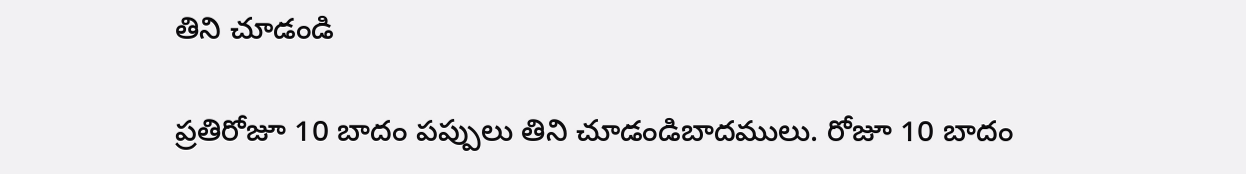తిని చూడండి

ప్రతిరోజూ 10 బాదం పప్పులు తిని చూడండిబాదములు. రోజూ 10 బాదం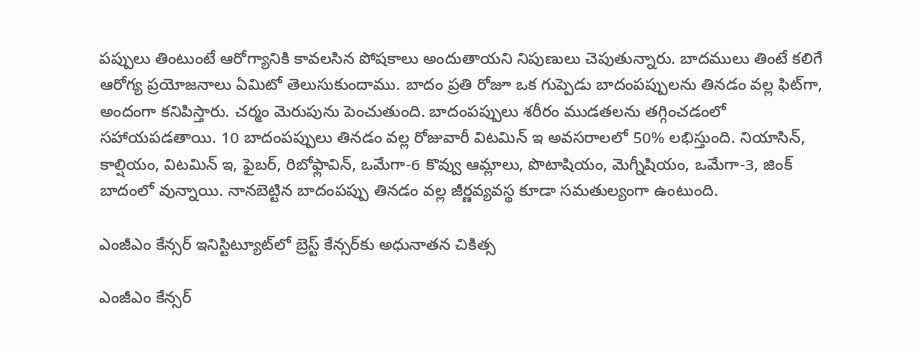పప్పులు తింటుంటే ఆరోగ్యానికి కావలసిన పోషకాలు అందుతాయని నిపుణులు చెపుతున్నారు. బాదములు తింటే కలిగే ఆరోగ్య ప్రయోజనాలు ఏమిటో తెలుసుకుందాము. బాదం ప్రతి రోజూ ఒక గుప్పెడు బాదంపప్పులను తినడం వల్ల ఫిట్‌గా, అందంగా కనిపిస్తారు. చర్మం మెరుపును పెంచుతుంది. బాదంపప్పులు శరీరం ముడతలను తగ్గించడంలో సహాయపడతాయి. 10 బాదంపప్పులు తినడం వల్ల రోజువారీ విటమిన్ ఇ అవసరాలలో 50% లభిస్తుంది. నియాసిన్, కాల్షియం, విటమిన్ ఇ, ఫైబర్, రిబోఫ్లావిన్, ఒమేగా-6 కొవ్వు ఆమ్లాలు, పొటాషియం, మెగ్నీషియం, ఒమేగా-3, జింక్‌ బాదంలో వున్నాయి. నానబెట్టిన బాదంపప్పు తినడం వల్ల జీర్ణవ్యవస్థ కూడా సమతుల్యంగా ఉంటుంది.

ఎంజీఎం కేన్సర్ ఇనిస్టిట్యూట్‌లో బ్రెస్ట్ కేన్సర్‌‍కు అధునాతన చికిత్స

ఎంజీఎం కేన్సర్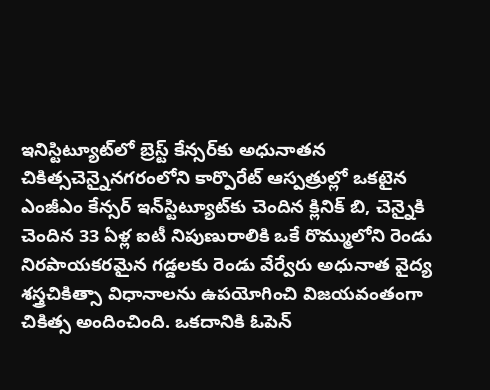ఇనిస్టిట్యూట్‌లో బ్రెస్ట్ కేన్సర్‌‍కు అధునాతన చికిత్సచెన్నైనగరంలోని కార్పొరేట్ ఆస్పత్రుల్లో ఒకటైన ఎంజీఎం కేన్సర్ ఇన్‌స్టిట్యూట్‌కు చెందిన క్లినిక్ బి, చెన్నైకి చెందిన 33 ఏళ్ల ఐటీ నిపుణురాలికి ఒకే రొమ్ములోని రెండు నిరపాయకరమైన గడ్డలకు రెండు వేర్వేరు అధునాత వైద్య శస్త్రచికిత్సా విధానాలను ఉపయోగించి విజయవంతంగా చికిత్స అందించింది. ఒకదానికి ఓపెన్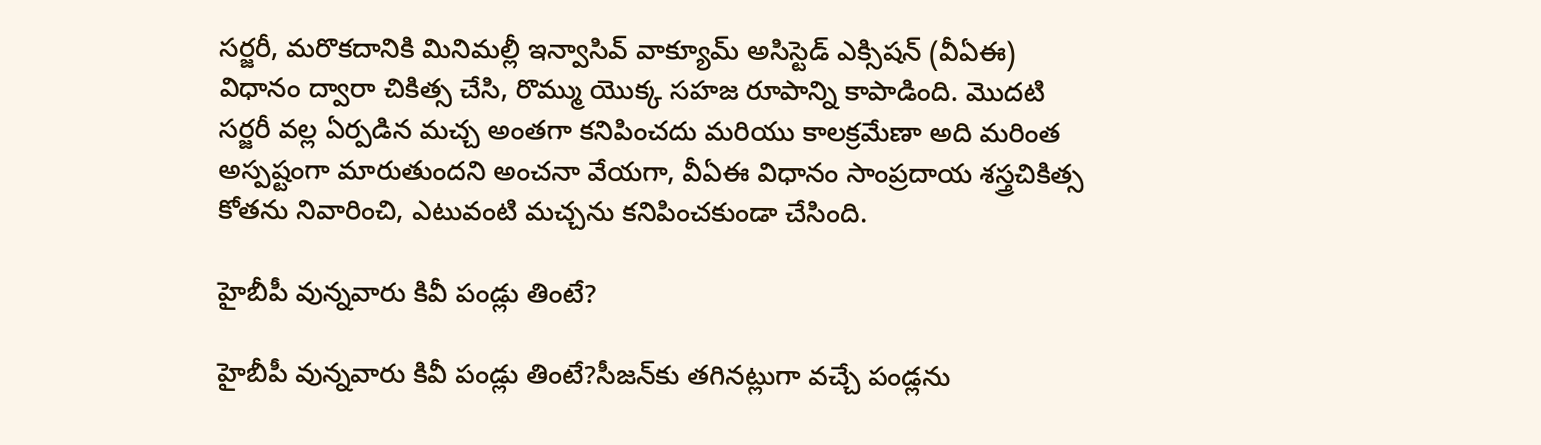సర్జరీ, మరొకదానికి మినిమల్లీ ఇన్వాసివ్ వాక్యూమ్ అసిస్టెడ్ ఎక్సిషన్ (వీఏఈ) విధానం ద్వారా చికిత్స చేసి, రొమ్ము యొక్క సహజ రూపాన్ని కాపాడింది. మొదటి సర్జరీ వల్ల ఏర్పడిన మచ్చ అంతగా కనిపించదు మరియు కాలక్రమేణా అది మరింత అస్పష్టంగా మారుతుందని అంచనా వేయగా, వీఏఈ విధానం సాంప్రదాయ శస్త్రచికిత్స కోతను నివారించి, ఎటువంటి మచ్చను కనిపించకుండా చేసింది.

హైబీపీ వున్నవారు కివీ పండ్లు తింటే?

హైబీపీ వున్నవారు కివీ పండ్లు తింటే?సీజన్‌కు తగినట్లుగా వచ్చే పండ్లను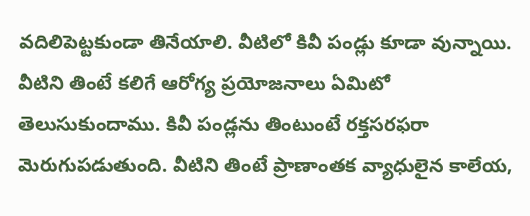వదిలిపెట్టకుండా తినేయాలి. వీటిలో కివీ పండ్లు కూడా వున్నాయి. వీటిని తింటే కలిగే ఆరోగ్య ప్రయోజనాలు ఏమిటో తెలుసుకుందాము. కివీ పండ్లను తింటుంటే రక్తసరఫరా మెరుగుపడుతుంది. వీటిని తింటే ప్రాణాంతక వ్యాధులైన కాలేయ,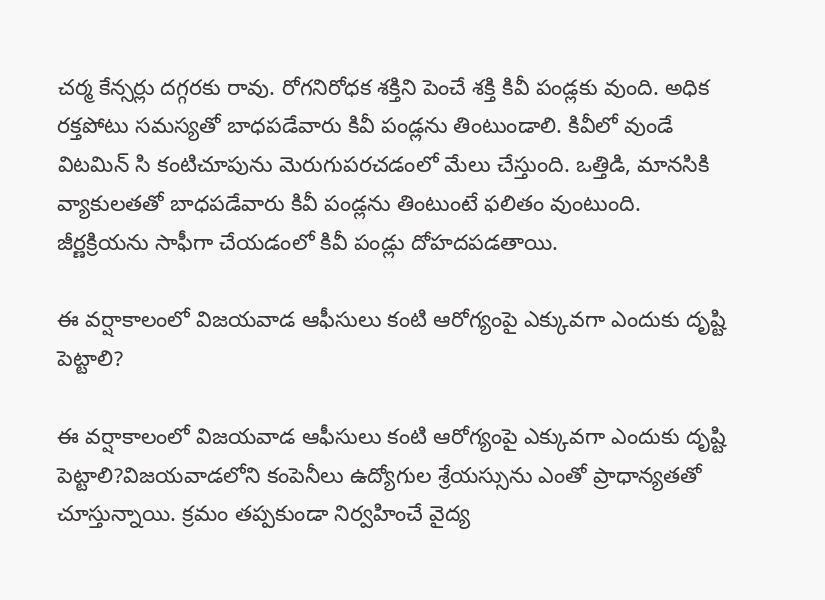చర్మ కేన్సర్లు దగ్గరకు రావు. రోగనిరోధక శక్తిని పెంచే శక్తి కివీ పండ్లకు వుంది. అధిక రక్తపోటు సమస్యతో బాధపడేవారు కివీ పండ్లను తింటుండాలి. కివీలో వుండే విటమిన్ సి కంటిచూపును మెరుగుపరచడంలో మేలు చేస్తుంది. ఒత్తిడి, మానసికి వ్యాకులతతో బాధపడేవారు కివీ పండ్లను తింటుంటే ఫలితం వుంటుంది. జీర్ణక్రియను సాఫీగా చేయడంలో కివీ పండ్లు దోహదపడతాయి.

ఈ వర్షాకాలంలో విజయవాడ ఆఫీసులు కంటి ఆరోగ్యంపై ఎక్కువగా ఎందుకు దృష్టి పెట్టాలి?

ఈ వర్షాకాలంలో విజయవాడ ఆఫీసులు కంటి ఆరోగ్యంపై ఎక్కువగా ఎందుకు దృష్టి పెట్టాలి?విజయవాడలోని కంపెనీలు ఉద్యోగుల శ్రేయస్సును ఎంతో ప్రాధాన్యతతో చూస్తున్నాయి. క్రమం తప్పకుండా నిర్వహించే వైద్య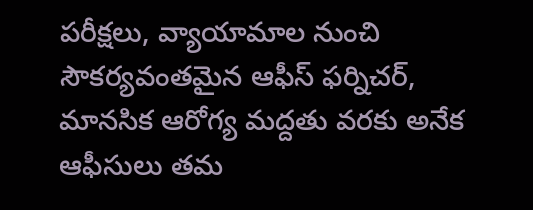పరీక్షలు, వ్యాయామాల నుంచి సౌకర్యవంతమైన ఆఫీస్ ఫర్నిచర్, మానసిక ఆరోగ్య మద్దతు వరకు అనేక ఆఫీసులు తమ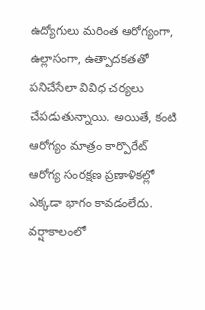ఉద్యోగులు మరింత ఆరోగ్యంగా, ఉల్లాసంగా, ఉత్పాదకతతో పనిచేసేలా వివిధ చర్యలు చేపడుతున్నాయి. అయితే, కంటి ఆరోగ్యం మాత్రం కార్పొరేట్ ఆరోగ్య సంరక్షణ ప్రణాళికల్లో ఎక్కడా భాగం కావడంలేదు. వర్షాకాలంలో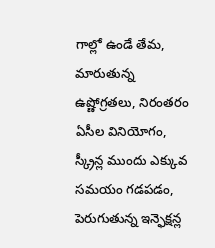గాల్లో ఉండే తేమ, మారుతున్న ఉష్ణోగ్రతలు, నిరంతరం ఏసీల వినియోగం, స్క్రీన్ల ముందు ఎక్కువ సమయం గడపడం, పెరుగుతున్న ఇన్ఫెక్షన్ల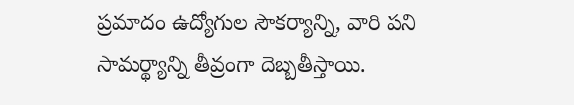ప్రమాదం ఉద్యోగుల సౌకర్యాన్ని, వారి పని సామర్థ్యాన్ని తీవ్రంగా దెబ్బతీస్తాయి.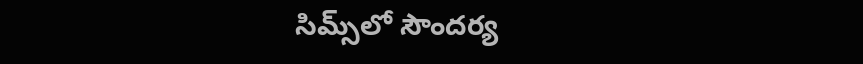సిమ్స్‌లో సౌందర్య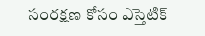సంరక్షణ కోసం ఎస్తెటిక్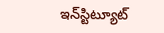ఇన్‌స్టిట్యూట్‌